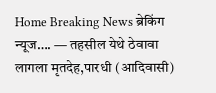Home Breaking News ब्रेकिंग न्यूज…. — तहसील येथे ठेवावा लागला मृतदेह,पारधी (आदिवासी)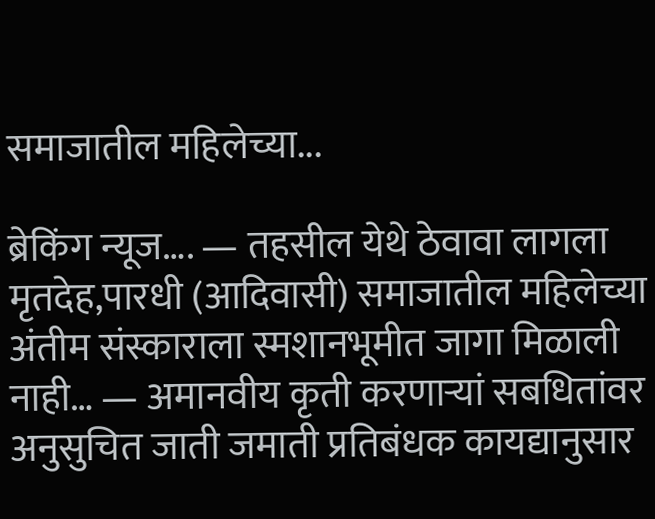समाजातील महिलेच्या...

ब्रेकिंग न्यूज…. — तहसील येथे ठेवावा लागला मृतदेह,पारधी (आदिवासी) समाजातील महिलेच्या अंतीम संस्काराला स्मशानभूमीत जागा मिळाली नाही… — अमानवीय कृती करणाऱ्यां सबधितांवर अनुसुचित जाती जमाती प्रतिबंधक कायद्यानुसार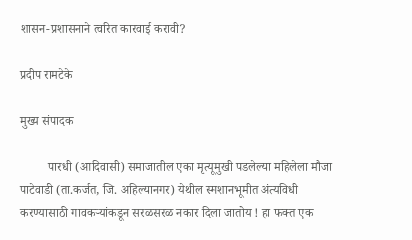शासन-प्रशासनाने त्वरित कारवाई करावी?

प्रदीप रामटेके

मुख्य संपादक

         पारधी (आदिवासी) समाजातील एका मृत्यूमुखी पडलेल्या महिलेला मौजा पाटेवाडी (ता.कर्जत, जि. अहिल्यानगर) येथील स्मशानभूमीत अंत्यविधी करण्यासाठी गावकऱ्यांकडून सरळसरळ नकार दिला जातोय ! हा फक्त एक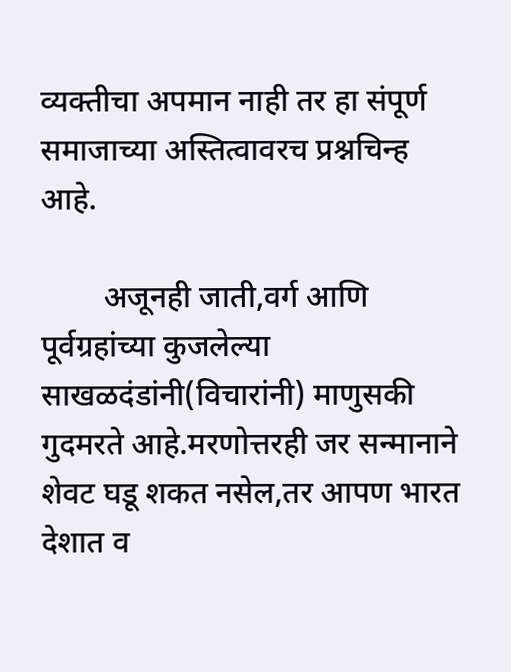व्यक्तीचा अपमान नाही तर हा संपूर्ण समाजाच्या अस्तित्वावरच प्रश्नचिन्ह आहे.

        अजूनही जाती,वर्ग आणि पूर्वग्रहांच्या कुजलेल्या साखळदंडांनी(विचारांनी) माणुसकी गुदमरते आहे.मरणोत्तरही जर सन्मानाने शेवट घडू शकत नसेल,तर आपण भारत देशात व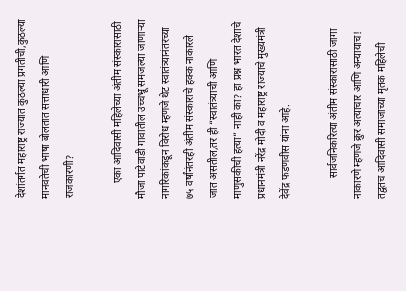देशांतर्गत महाराष्ट्र राज्यात कुठल्या प्रगतीची,कुठल्या मानवतेची भाषा बोलतात सत्ताधारी आणि राजकारणी?

      एका आदिवासी महिलेच्या अंतीम संस्कारासाठी मौजा पाटेवाडी गावातील उच्चभ्रू समजल्या जाणाऱ्या नागरिकांकडून विरोध म्हणजे थेट स्वातंत्र्यानंतरच्या ७५ वर्षांनंतरही अंतीम संस्काराचे हक्क नाकारले जात असतील,तर ही “स्वातंत्र्याची आणि माणुसकीची हत्या” नाही का? हा प्रश्न भारत देशाचे प्रधानमंत्री नरेंद्र मोदी व महाराष्ट्र राज्याचे मुख्यमंत्री देवेंद्र फडणवीस यांना आहे.

        सार्वजनिकरित्या अंतीम संस्कारासाठी जागा नाकारणे म्हणजे क्रुर अत्याचार आणि अन्यायाच! तद्वतच आदिवासी समाजाच्या मृतक महिलेची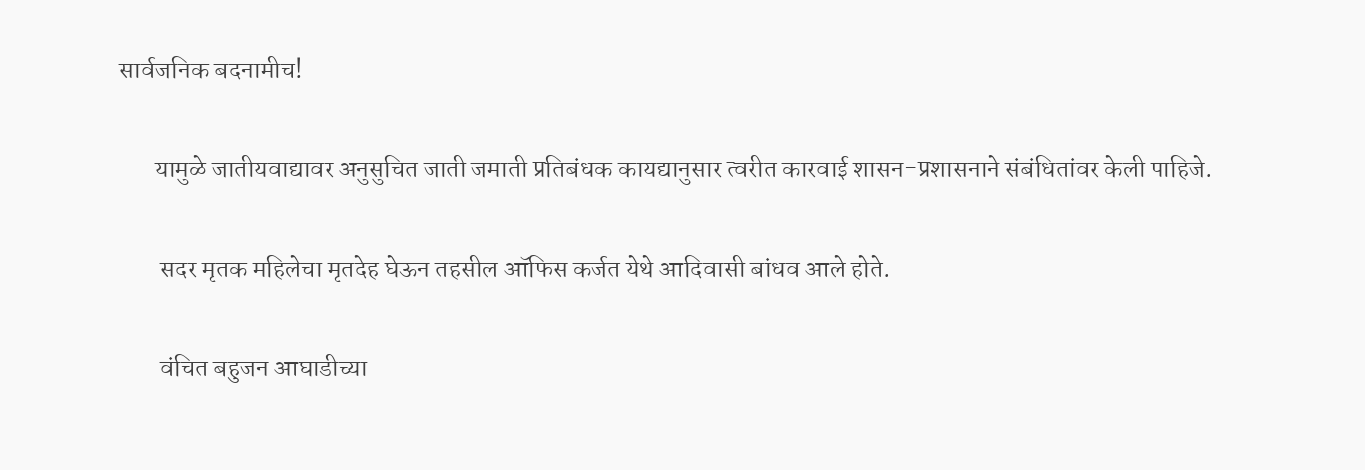सार्वजनिक बदनामीच!

       यामुळे जातीयवाद्यावर अनुसुचित जाती जमाती प्रतिबंधक कायद्यानुसार त्वरीत कारवाई शासन-प्रशासनाने संबंधितांवर केली पाहिजे.

        सदर मृतक महिलेचा मृतदेह घेऊन तहसील ऑफिस कर्जत येथे आदिवासी बांधव आले होते.

        वंचित बहुजन आघाडीच्या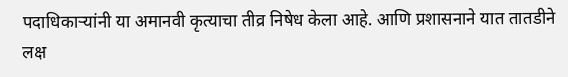पदाधिकाऱ्यांनी या अमानवी कृत्याचा तीव्र निषेध केला आहे. आणि प्रशासनाने यात तातडीने लक्ष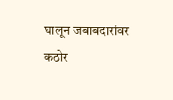घालून जबाबदारांवर कठोर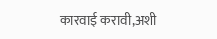कारवाई करावी,अशी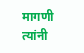मागणी त्यांनी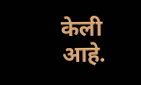केली आहे.